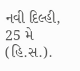નવી દિલ્હી, 25 મે (હિ.સ.).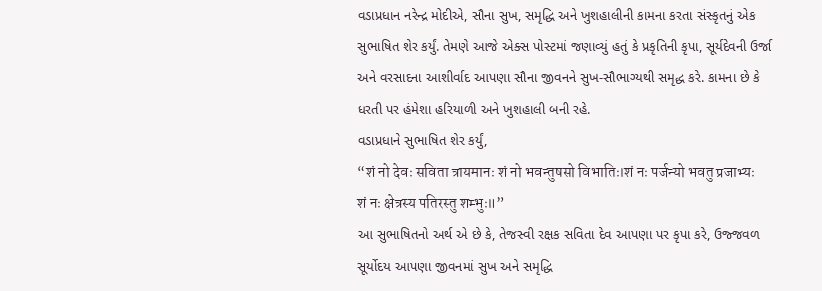વડાપ્રધાન નરેન્દ્ર મોદીએ, સૌના સુખ, સમૃદ્ધિ અને ખુશહાલીની કામના કરતા સંસ્કૃતનું એક સુભાષિત શેર કર્યું. તેમણે આજે એક્સ પોસ્ટમાં જણાવ્યું હતું કે પ્રકૃતિની કૃપા, સૂર્યદેવની ઉર્જા અને વરસાદના આશીર્વાદ આપણા સૌના જીવનને સુખ-સૌભાગ્યથી સમૃદ્ધ કરે. કામના છે કે ધરતી પર હંમેશા હરિયાળી અને ખુશહાલી બની રહે.
વડાપ્રધાને સુભાષિત શેર કર્યું,
“शं नो देवः सविता त्रायमानः शं नो भवन्तुषसो विभातिः।शं नः पर्जन्यो भवतु प्रजाभ्यः शं नः क्षेत्रस्य पतिरस्तु शम्भुः॥”
આ સુભાષિતનો અર્થ એ છે કે, તેજસ્વી રક્ષક સવિતા દેવ આપણા પર કૃપા કરે, ઉજ્જવળ સૂર્યોદય આપણા જીવનમાં સુખ અને સમૃદ્ધિ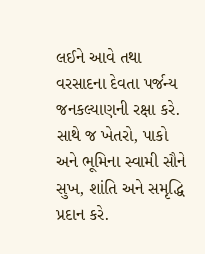લઈને આવે તથા વરસાદના દેવતા પર્જન્ય જનકલ્યાણની રક્ષા કરે. સાથે જ ખેતરો, પાકો અને ભૂમિના સ્વામી સૌને સુખ, શાંતિ અને સમૃદ્ધિ પ્રદાન કરે.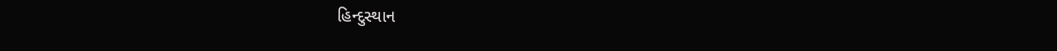હિન્દુસ્થાન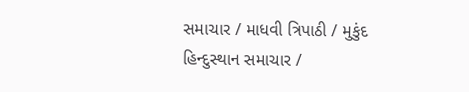સમાચાર / માધવી ત્રિપાઠી / મુકુંદ
હિન્દુસ્થાન સમાચાર /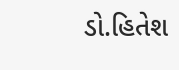ડો.હિતેશ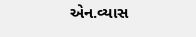એન.વ્યાસ